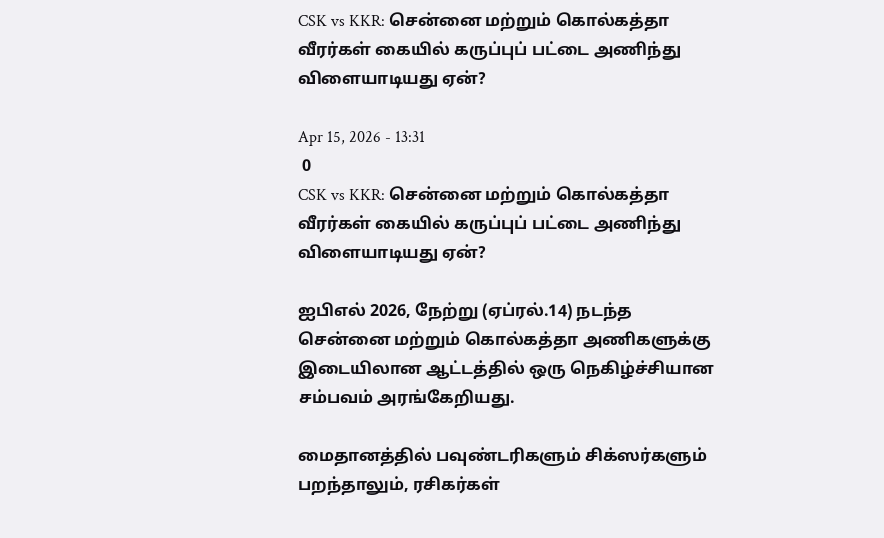CSK vs KKR: சென்னை மற்றும் கொல்கத்தா வீரர்கள் கையில் கருப்புப் பட்டை அணிந்து விளையாடியது ஏன்?

Apr 15, 2026 - 13:31
 0
CSK vs KKR: சென்னை மற்றும் கொல்கத்தா வீரர்கள் கையில் கருப்புப் பட்டை அணிந்து விளையாடியது ஏன்?

ஐபிஎல் 2026, நேற்று (ஏப்ரல்.14) நடந்த சென்னை மற்றும் கொல்கத்தா அணிகளுக்கு இடையிலான ஆட்டத்தில் ஒரு நெகிழ்ச்சியான சம்பவம் அரங்கேறியது.

மைதானத்தில் பவுண்டரிகளும் சிக்ஸர்களும் பறந்தாலும், ரசிகர்கள்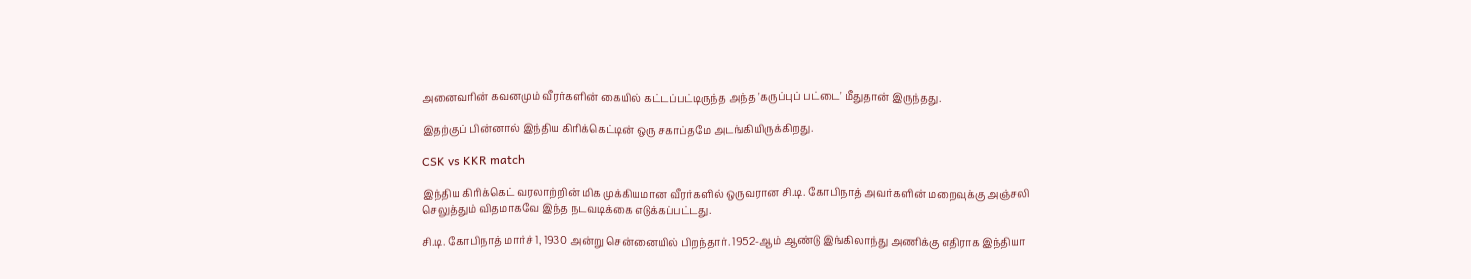அனைவரின் கவனமும் வீரர்களின் கையில் கட்டப்பட்டிருந்த அந்த 'கருப்புப் பட்டை' மீதுதான் இருந்தது.

இதற்குப் பின்னால் இந்திய கிரிக்கெட்டின் ஒரு சகாப்தமே அடங்கியிருக்கிறது.

CSK vs KKR match

இந்திய கிரிக்கெட் வரலாற்றின் மிக முக்கியமான வீரர்களில் ஒருவரான சி.டி. கோபிநாத் அவர்களின் மறைவுக்கு அஞ்சலி செலுத்தும் விதமாகவே இந்த நடவடிக்கை எடுக்கப்பட்டது.

சி.டி. கோபிநாத் மார்ச் 1, 1930 அன்று சென்னையில் பிறந்தார். 1952-ஆம் ஆண்டு இங்கிலாந்து அணிக்கு எதிராக இந்தியா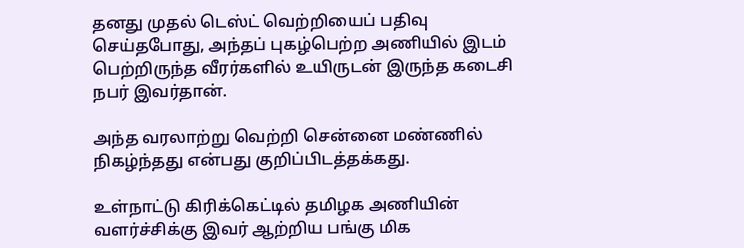தனது முதல் டெஸ்ட் வெற்றியைப் பதிவு செய்தபோது, அந்தப் புகழ்பெற்ற அணியில் இடம் பெற்றிருந்த வீரர்களில் உயிருடன் இருந்த கடைசி நபர் இவர்தான்.

அந்த வரலாற்று வெற்றி சென்னை மண்ணில் நிகழ்ந்தது என்பது குறிப்பிடத்தக்கது.

உள்நாட்டு கிரிக்கெட்டில் தமிழக அணியின் வளர்ச்சிக்கு இவர் ஆற்றிய பங்கு மிக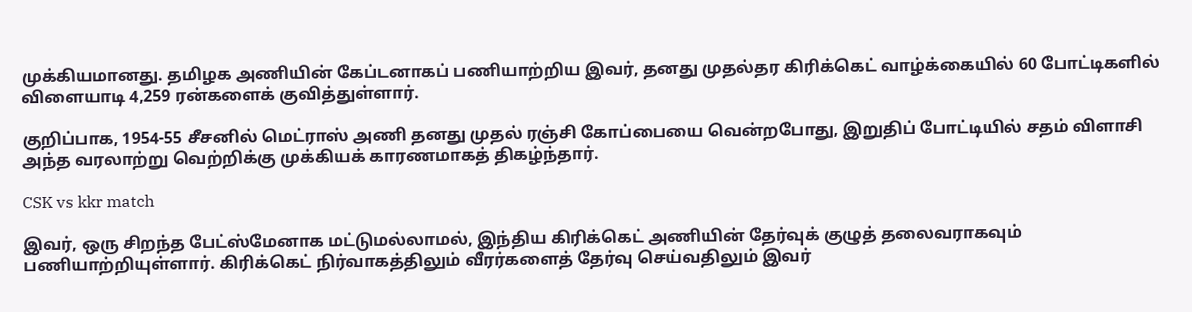முக்கியமானது. தமிழக அணியின் கேப்டனாகப் பணியாற்றிய இவர், தனது முதல்தர கிரிக்கெட் வாழ்க்கையில் 60 போட்டிகளில் விளையாடி 4,259 ரன்களைக் குவித்துள்ளார்.

குறிப்பாக, 1954-55 சீசனில் மெட்ராஸ் அணி தனது முதல் ரஞ்சி கோப்பையை வென்றபோது, இறுதிப் போட்டியில் சதம் விளாசி அந்த வரலாற்று வெற்றிக்கு முக்கியக் காரணமாகத் திகழ்ந்தார்.

CSK vs kkr match

இவர், ஒரு சிறந்த பேட்ஸ்மேனாக மட்டுமல்லாமல், இந்திய கிரிக்கெட் அணியின் தேர்வுக் குழுத் தலைவராகவும் பணியாற்றியுள்ளார். கிரிக்கெட் நிர்வாகத்திலும் வீரர்களைத் தேர்வு செய்வதிலும் இவர்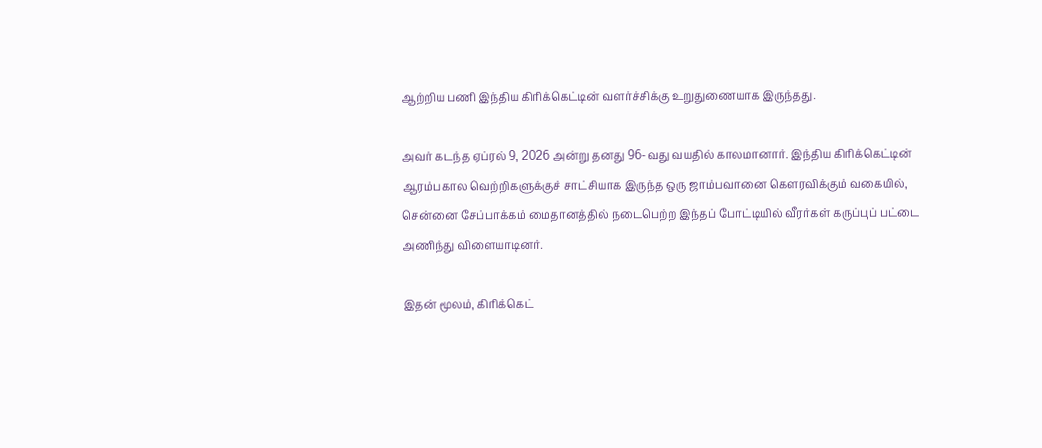ஆற்றிய பணி இந்திய கிரிக்கெட்டின் வளர்ச்சிக்கு உறுதுணையாக இருந்தது.

அவர் கடந்த ஏப்ரல் 9, 2026 அன்று தனது 96-வது வயதில் காலமானார். இந்திய கிரிக்கெட்டின் ஆரம்பகால வெற்றிகளுக்குச் சாட்சியாக இருந்த ஒரு ஜாம்பவானை கௌரவிக்கும் வகையில், சென்னை சேப்பாக்கம் மைதானத்தில் நடைபெற்ற இந்தப் போட்டியில் வீரர்கள் கருப்புப் பட்டை அணிந்து விளையாடினர்.

இதன் மூலம், கிரிக்கெட்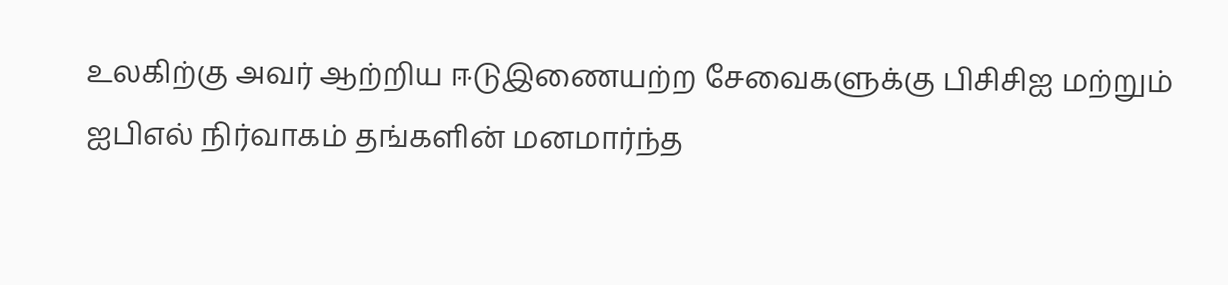உலகிற்கு அவர் ஆற்றிய ஈடுஇணையற்ற சேவைகளுக்கு பிசிசிஐ மற்றும் ஐபிஎல் நிர்வாகம் தங்களின் மனமார்ந்த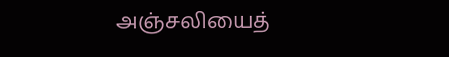அஞ்சலியைத்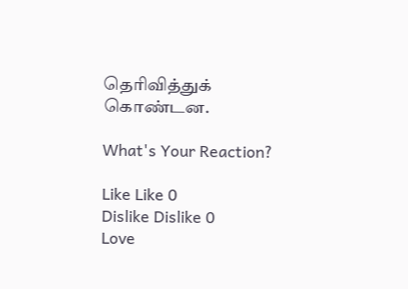தெரிவித்துக் கொண்டன.

What's Your Reaction?

Like Like 0
Dislike Dislike 0
Love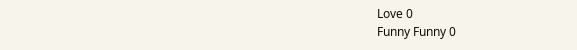Love 0
Funny Funny 0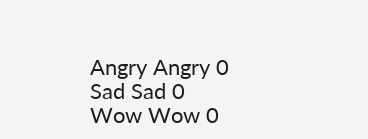Angry Angry 0
Sad Sad 0
Wow Wow 0